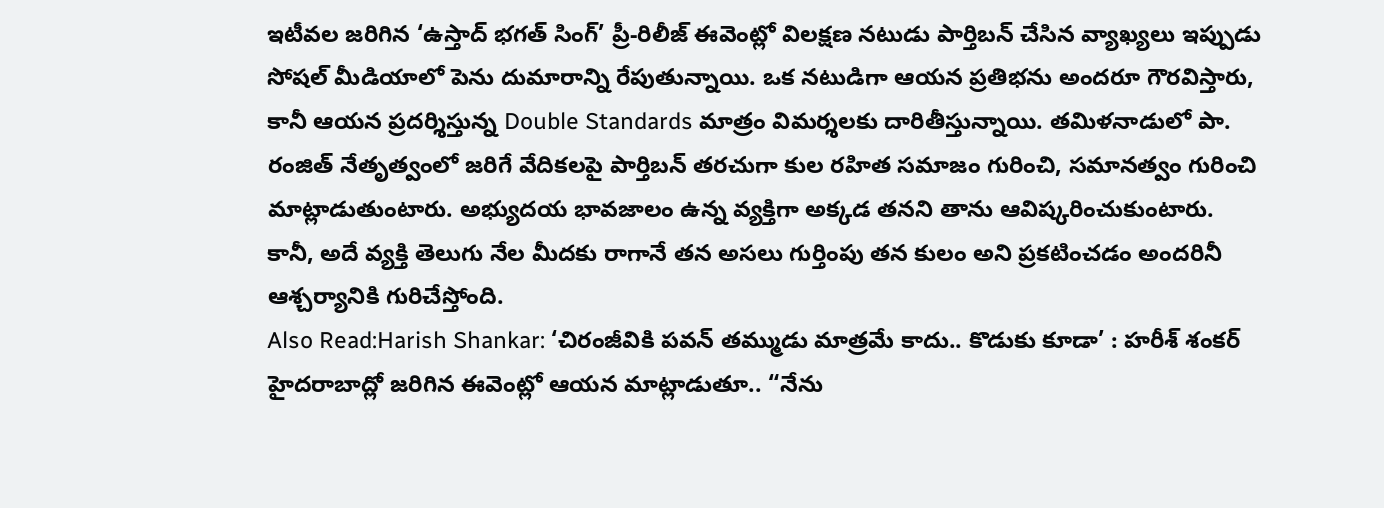ఇటీవల జరిగిన ‘ఉస్తాద్ భగత్ సింగ్’ ప్రీ-రిలీజ్ ఈవెంట్లో విలక్షణ నటుడు పార్తిబన్ చేసిన వ్యాఖ్యలు ఇప్పుడు సోషల్ మీడియాలో పెను దుమారాన్ని రేపుతున్నాయి. ఒక నటుడిగా ఆయన ప్రతిభను అందరూ గౌరవిస్తారు, కానీ ఆయన ప్రదర్శిస్తున్న Double Standards మాత్రం విమర్శలకు దారితీస్తున్నాయి. తమిళనాడులో పా. రంజిత్ నేతృత్వంలో జరిగే వేదికలపై పార్తిబన్ తరచుగా కుల రహిత సమాజం గురించి, సమానత్వం గురించి మాట్లాడుతుంటారు. అభ్యుదయ భావజాలం ఉన్న వ్యక్తిగా అక్కడ తనని తాను ఆవిష్కరించుకుంటారు. కానీ, అదే వ్యక్తి తెలుగు నేల మీదకు రాగానే తన అసలు గుర్తింపు తన కులం అని ప్రకటించడం అందరినీ ఆశ్చర్యానికి గురిచేస్తోంది.
Also Read:Harish Shankar: ‘చిరంజీవికి పవన్ తమ్ముడు మాత్రమే కాదు.. కొడుకు కూడా’ : హరీశ్ శంకర్
హైదరాబాద్లో జరిగిన ఈవెంట్లో ఆయన మాట్లాడుతూ.. “నేను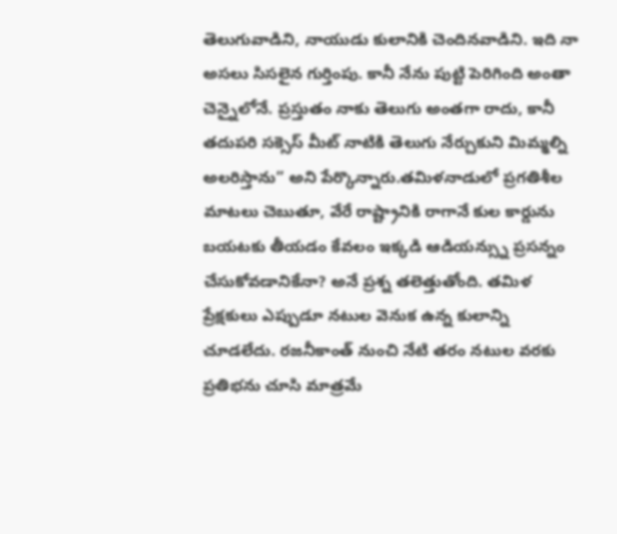తెలుగువాడిని, నాయుడు కులానికి చెందినవాడిని. ఇది నా అసలు సిసలైన గుర్తింపు. కానీ నేను పుట్టి పెరిగింది అంతా చెన్నైలోనే. ప్రస్తుతం నాకు తెలుగు అంతగా రాదు, కానీ తదుపరి సక్సెస్ మీట్ నాటికి తెలుగు నేర్చుకుని మిమ్మల్ని అలరిస్తాను” అని పేర్కొన్నారు.తమిళనాడులో ప్రగతిశీల మాటలు చెబుతూ, వేరే రాష్ట్రానికి రాగానే కుల కార్డును బయటకు తీయడం కేవలం ఇక్కడి ఆడియన్స్ను ప్రసన్నం చేసుకోవడానికేనా? అనే ప్రశ్న తలెత్తుతోంది. తమిళ ప్రేక్షకులు ఎప్పుడూ నటుల వెనుక ఉన్న కులాన్ని చూడలేదు. రజనీకాంత్ నుంచి నేటి తరం నటుల వరకు ప్రతిభను చూసి మాత్రమే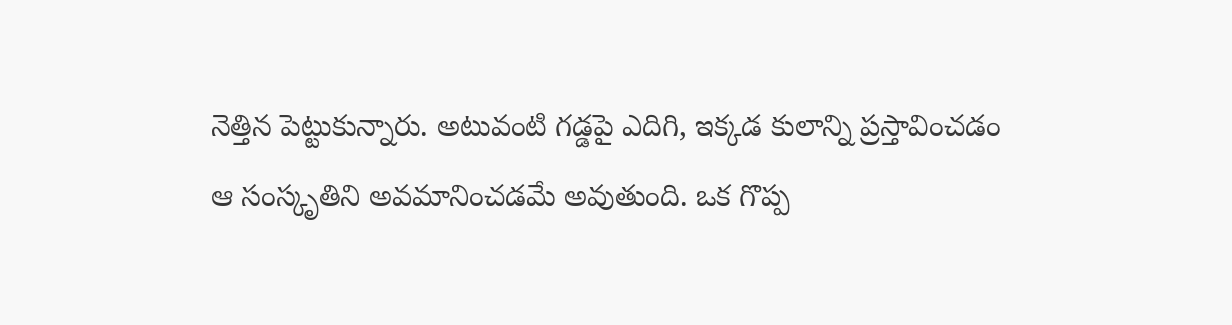నెత్తిన పెట్టుకున్నారు. అటువంటి గడ్డపై ఎదిగి, ఇక్కడ కులాన్ని ప్రస్తావించడం ఆ సంస్కృతిని అవమానించడమే అవుతుంది. ఒక గొప్ప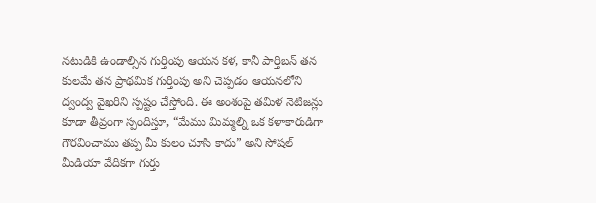నటుడికి ఉండాల్సిన గుర్తింపు ఆయన కళ, కానీ పార్తిబన్ తన కులమే తన ప్రాథమిక గుర్తింపు అని చెప్పడం ఆయనలోని ద్వంద్వ వైఖరిని స్పష్టం చేస్తోంది. ఈ అంశంపై తమిళ నెటిజన్లు కూడా తీవ్రంగా స్పందిస్తూ, “మేము మిమ్మల్ని ఒక కళాకారుడిగా గౌరవించాము తప్ప మీ కులం చూసి కాదు” అని సోషల్ మీడియా వేదికగా గుర్తు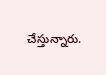చేస్తున్నారు.